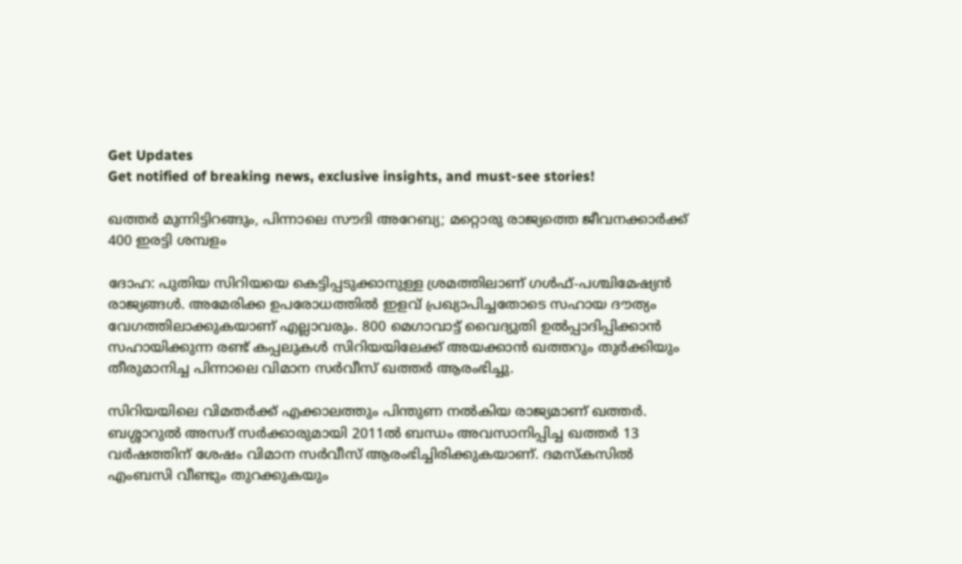Get Updates
Get notified of breaking news, exclusive insights, and must-see stories!

ഖത്തര്‍ മുന്നിട്ടിറങ്ങും, പിന്നാലെ സൗദി അറേബ്യ; മറ്റൊരു രാജ്യത്തെ ജീവനക്കാര്‍ക്ക് 400 ഇരട്ടി ശമ്പളം

ദോഹ: പുതിയ സിറിയയെ കെട്ടിപ്പടുക്കാനുള്ള ശ്രമത്തിലാണ് ഗള്‍ഫ്-പശ്ചിമേഷ്യന്‍ രാജ്യങ്ങള്‍. അമേരിക്ക ഉപരോധത്തില്‍ ഇളവ് പ്രഖ്യാപിച്ചതോടെ സഹായ ദൗത്യം വേഗത്തിലാക്കുകയാണ് എല്ലാവരും. 800 മെഗാവാട്ട് വൈദ്യുതി ഉല്‍പ്പാദിപ്പിക്കാന്‍ സഹായിക്കുന്ന രണ്ട് കപ്പലുകള്‍ സിറിയയിലേക്ക് അയക്കാന്‍ ഖത്തറും തുര്‍ക്കിയും തീരുമാനിച്ച പിന്നാലെ വിമാന സര്‍വീസ് ഖത്തര്‍ ആരംഭിച്ചു.

സിറിയയിലെ വിമതര്‍ക്ക് എക്കാലത്തും പിന്തുണ നല്‍കിയ രാജ്യമാണ് ഖത്തര്‍. ബശ്ശാറുല്‍ അസദ് സര്‍ക്കാരുമായി 2011ല്‍ ബന്ധം അവസാനിപ്പിച്ച ഖത്തര്‍ 13 വര്‍ഷത്തിന് ശേഷം വിമാന സര്‍വീസ് ആരംഭിച്ചിരിക്കുകയാണ്. ദമസ്‌കസില്‍ എംബസി വീണ്ടും തുറക്കുകയും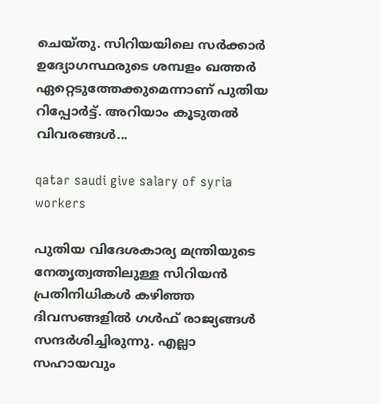ചെയ്തു. സിറിയയിലെ സര്‍ക്കാര്‍ ഉദ്യോഗസ്ഥരുടെ ശമ്പളം ഖത്തര്‍ ഏറ്റെടുത്തേക്കുമെന്നാണ് പുതിയ റിപ്പോര്‍ട്ട്. അറിയാം കൂടുതല്‍ വിവരങ്ങള്‍...

qatar saudi give salary of syria workers

പുതിയ വിദേശകാര്യ മന്ത്രിയുടെ നേതൃത്വത്തിലുള്ള സിറിയന്‍ പ്രതിനിധികള്‍ കഴിഞ്ഞ ദിവസങ്ങളില്‍ ഗള്‍ഫ് രാജ്യങ്ങള്‍ സന്ദര്‍ശിച്ചിരുന്നു. എല്ലാ സഹായവും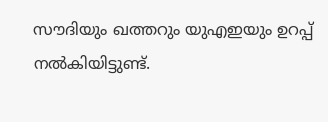സൗദിയും ഖത്തറും യുഎഇയും ഉറപ്പ് നല്‍കിയിട്ടുണ്ട്.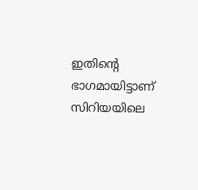ഇതിന്റെ ഭാഗമായിട്ടാണ് സിറിയയിലെ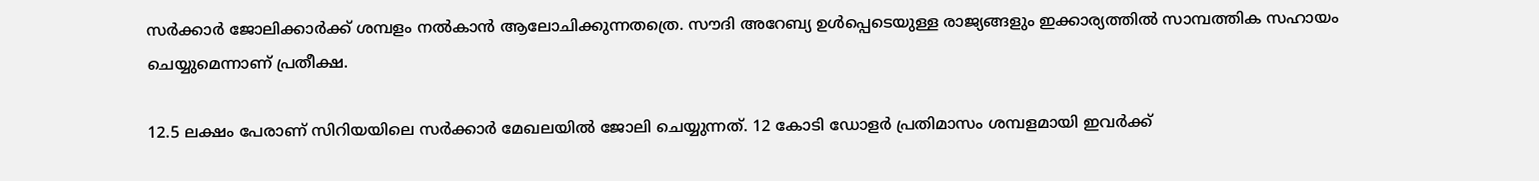സര്‍ക്കാര്‍ ജോലിക്കാര്‍ക്ക് ശമ്പളം നല്‍കാന്‍ ആലോചിക്കുന്നതത്രെ. സൗദി അറേബ്യ ഉള്‍പ്പെടെയുള്ള രാജ്യങ്ങളും ഇക്കാര്യത്തില്‍ സാമ്പത്തിക സഹായം ചെയ്യുമെന്നാണ് പ്രതീക്ഷ.

12.5 ലക്ഷം പേരാണ് സിറിയയിലെ സര്‍ക്കാര്‍ മേഖലയില്‍ ജോലി ചെയ്യുന്നത്. 12 കോടി ഡോളര്‍ പ്രതിമാസം ശമ്പളമായി ഇവര്‍ക്ക്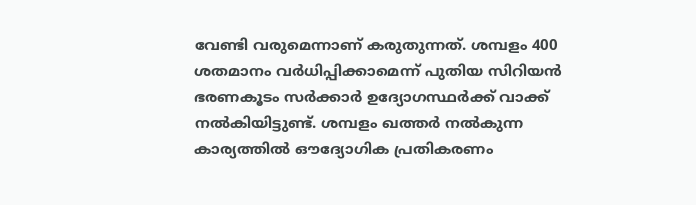വേണ്ടി വരുമെന്നാണ് കരുതുന്നത്. ശമ്പളം 400 ശതമാനം വര്‍ധിപ്പിക്കാമെന്ന് പുതിയ സിറിയന്‍ ഭരണകൂടം സര്‍ക്കാര്‍ ഉദ്യോഗസ്ഥര്‍ക്ക് വാക്ക് നല്‍കിയിട്ടുണ്ട്. ശമ്പളം ഖത്തര്‍ നല്‍കുന്ന കാര്യത്തില്‍ ഔദ്യോഗിക പ്രതികരണം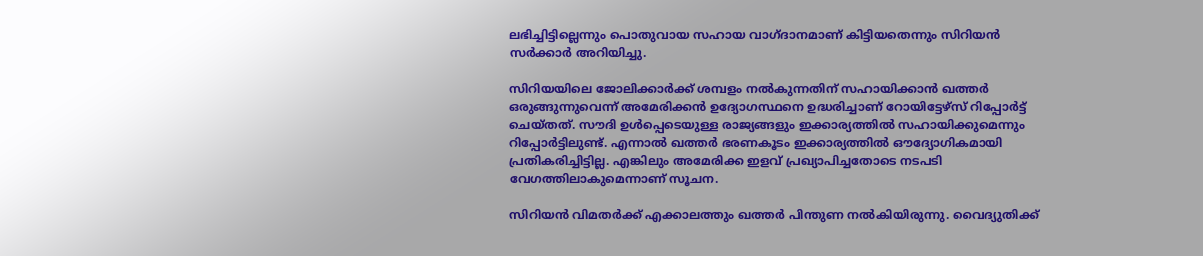ലഭിച്ചിട്ടില്ലെന്നും പൊതുവായ സഹായ വാഗ്ദാനമാണ് കിട്ടിയതെന്നും സിറിയന്‍ സര്‍ക്കാര്‍ അറിയിച്ചു.

സിറിയയിലെ ജോലിക്കാര്‍ക്ക് ശമ്പളം നല്‍കുന്നതിന് സഹായിക്കാന്‍ ഖത്തര്‍ ഒരുങ്ങുന്നുവെന്ന് അമേരിക്കന്‍ ഉദ്യോഗസ്ഥനെ ഉദ്ധരിച്ചാണ് റോയിട്ടേഴ്‌സ് റിപ്പോര്‍ട്ട് ചെയ്തത്. സൗദി ഉള്‍പ്പെടെയുള്ള രാജ്യങ്ങളും ഇക്കാര്യത്തില്‍ സഹായിക്കുമെന്നും റിപ്പോര്‍ട്ടിലുണ്ട്. എന്നാല്‍ ഖത്തര്‍ ഭരണകൂടം ഇക്കാര്യത്തില്‍ ഔദ്യോഗികമായി പ്രതികരിച്ചിട്ടില്ല. എങ്കിലും അമേരിക്ക ഇളവ് പ്രഖ്യാപിച്ചതോടെ നടപടി വേഗത്തിലാകുമെന്നാണ് സൂചന.

സിറിയന്‍ വിമതര്‍ക്ക് എക്കാലത്തും ഖത്തര്‍ പിന്തുണ നല്‍കിയിരുന്നു. വൈദ്യുതിക്ക്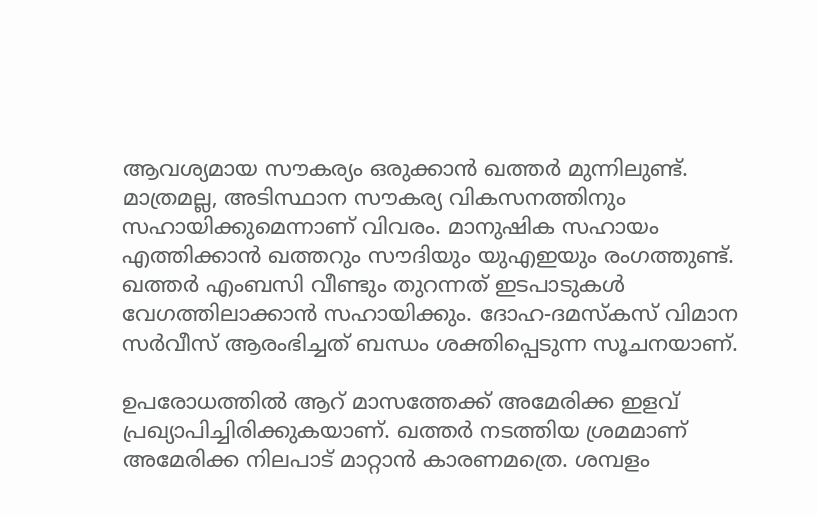ആവശ്യമായ സൗകര്യം ഒരുക്കാന്‍ ഖത്തര്‍ മുന്നിലുണ്ട്. മാത്രമല്ല, അടിസ്ഥാന സൗകര്യ വികസനത്തിനും സഹായിക്കുമെന്നാണ് വിവരം. മാനുഷിക സഹായം എത്തിക്കാന്‍ ഖത്തറും സൗദിയും യുഎഇയും രംഗത്തുണ്ട്. ഖത്തര്‍ എംബസി വീണ്ടും തുറന്നത് ഇടപാടുകള്‍ വേഗത്തിലാക്കാന്‍ സഹായിക്കും. ദോഹ-ദമസ്‌കസ് വിമാന സര്‍വീസ് ആരംഭിച്ചത് ബന്ധം ശക്തിപ്പെടുന്ന സൂചനയാണ്.

ഉപരോധത്തില്‍ ആറ് മാസത്തേക്ക് അമേരിക്ക ഇളവ് പ്രഖ്യാപിച്ചിരിക്കുകയാണ്. ഖത്തര്‍ നടത്തിയ ശ്രമമാണ് അമേരിക്ക നിലപാട് മാറ്റാന്‍ കാരണമത്രെ. ശമ്പളം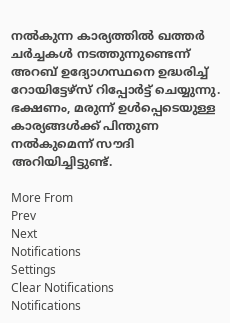നല്‍കുന്ന കാര്യത്തില്‍ ഖത്തര്‍ ചര്‍ച്ചകള്‍ നടത്തുന്നുണ്ടെന്ന് അറബ് ഉദ്യോഗസ്ഥനെ ഉദ്ധരിച്ച് റോയിട്ടേഴ്‌സ് റിപ്പോര്‍ട്ട് ചെയ്യുന്നു. ഭക്ഷണം, മരുന്ന് ഉള്‍പ്പെടെയുള്ള കാര്യങ്ങള്‍ക്ക് പിന്തുണ നല്‍കുമെന്ന് സൗദി അറിയിച്ചിട്ടുണ്ട്.

More From
Prev
Next
Notifications
Settings
Clear Notifications
Notifications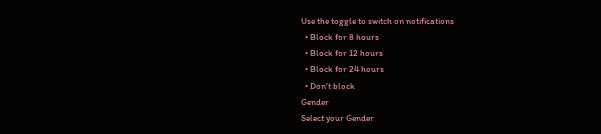Use the toggle to switch on notifications
  • Block for 8 hours
  • Block for 12 hours
  • Block for 24 hours
  • Don't block
Gender
Select your Gender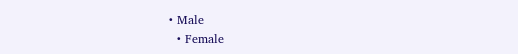• Male
  • Female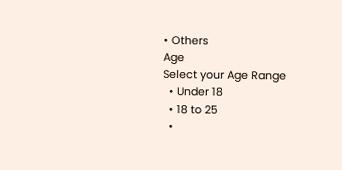• Others
Age
Select your Age Range
  • Under 18
  • 18 to 25
  •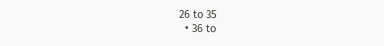26 to 35
  • 36 to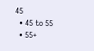45
  • 45 to 55
  • 55+